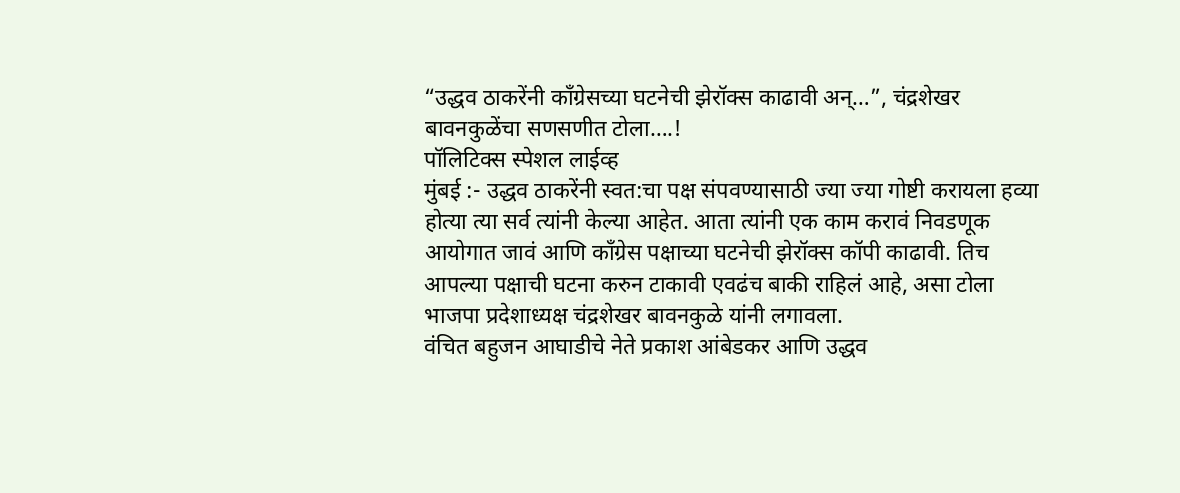“उद्धव ठाकरेंनी काँग्रेसच्या घटनेची झेरॉक्स काढावी अन्…”, चंद्रशेखर बावनकुळेंचा सणसणीत टोला….!
पॉलिटिक्स स्पेशल लाईव्ह
मुंबई :- उद्धव ठाकरेंनी स्वत:चा पक्ष संपवण्यासाठी ज्या ज्या गोष्टी करायला हव्या होत्या त्या सर्व त्यांनी केल्या आहेत. आता त्यांनी एक काम करावं निवडणूक आयोगात जावं आणि काँग्रेस पक्षाच्या घटनेची झेरॉक्स कॉपी काढावी. तिच आपल्या पक्षाची घटना करुन टाकावी एवढंच बाकी राहिलं आहे, असा टोला भाजपा प्रदेशाध्यक्ष चंद्रशेखर बावनकुळे यांनी लगावला.
वंचित बहुजन आघाडीचे नेते प्रकाश आंबेडकर आणि उद्धव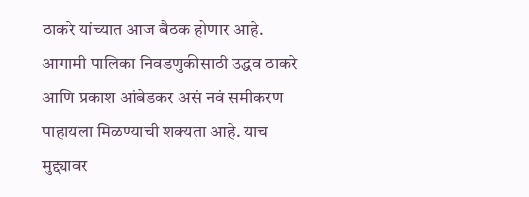ठाकरे यांच्यात आज बैठक होणार आहे. आगामी पालिका निवडणुकीसाठी उद्धव ठाकरे आणि प्रकाश आंबेडकर असं नवं समीकरण पाहायला मिळण्याची शक्यता आहे. याच मुद्द्यावर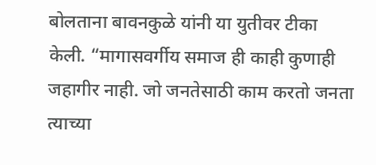बोलताना बावनकुळे यांनी या युतीवर टीका केली. “मागासवर्गीय समाज ही काही कुणाही जहागीर नाही. जो जनतेसाठी काम करतो जनता त्याच्या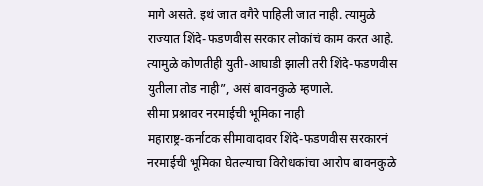मागे असते. इथं जात वगैरे पाहिली जात नाही. त्यामुळे राज्यात शिंदे-फडणवीस सरकार लोकांचं काम करत आहे. त्यामुळे कोणतीही युती-आघाडी झाली तरी शिंदे-फडणवीस युतीला तोड नाही”, असं बावनकुळे म्हणाले.
सीमा प्रश्नावर नरमाईची भूमिका नाही
महाराष्ट्र-कर्नाटक सीमावादावर शिंदे-फडणवीस सरकारनं नरमाईची भूमिका घेतल्याचा विरोधकांचा आरोप बावनकुळे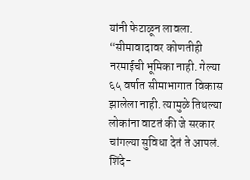यांनी फेटाळून लावला. “सीमावादावर कोणतीही नरमाईची भूमिका नाही. गेल्या ६५ वर्षात सीमाभागात विकास झालेला नाही. त्यामुळे तिथल्या लोकांना वाटतं की जे सरकार चांगल्या सुविधा देतं ते आपलं. शिंदे-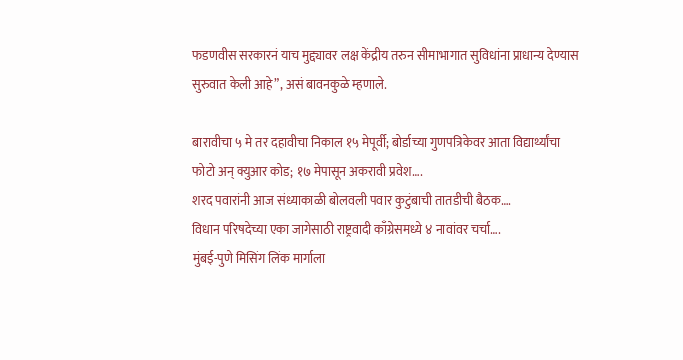फडणवीस सरकारनं याच मुद्द्यावर लक्ष केंद्रीय तरुन सीमाभागात सुविधांना प्राधान्य देण्यास सुरुवात केली आहे”, असं बावनकुळे म्हणाले.

बारावीचा ५ मे तर दहावीचा निकाल १५ मेपूर्वी; बोर्डाच्या गुणपत्रिकेवर आता विद्यार्थ्यांचा फोटो अन् क्युआर कोड; १७ मेपासून अकरावी प्रवेश….
शरद पवारांनी आज संध्याकाळी बोलवली पवार कुटुंबाची तातडीची बैठक….
विधान परिषदेच्या एका जागेसाठी राष्ट्रवादी काँग्रेसमध्ये ४ नावांवर चर्चा….
मुंबई-पुणे मिसिंग लिंक मार्गाला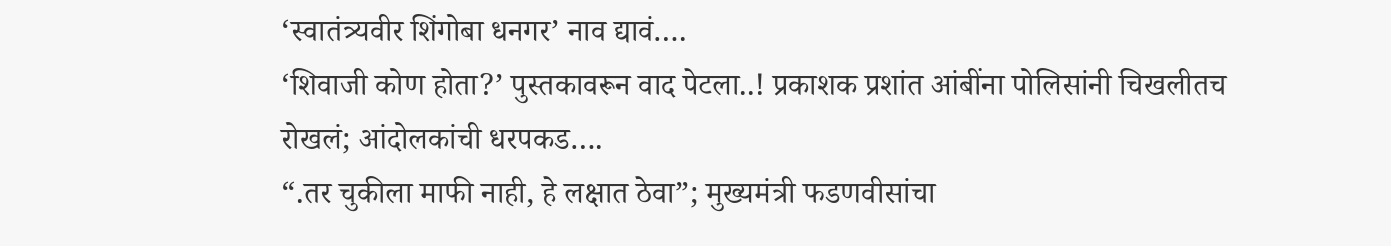‘स्वातंत्र्यवीर शिंगोबा धनगर’ नाव द्यावं….
‘शिवाजी कोण होता?’ पुस्तकावरून वाद पेटला..! प्रकाशक प्रशांत आंबींना पोलिसांनी चिखलीतच रोखलं; आंदोलकांची धरपकड….
“.तर चुकीला माफी नाही, हे लक्षात ठेवा”; मुख्यमंत्री फडणवीसांचा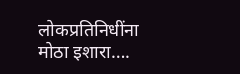लोकप्रतिनिधींना मोठा इशारा….